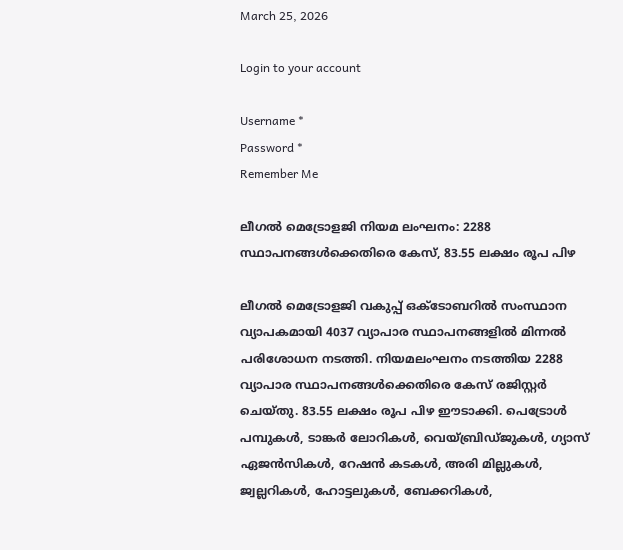March 25, 2026

Login to your account

Username *
Password *
Remember Me

ലീഗൽ മെട്രോളജി നിയമ ലംഘനം: 2288 സ്ഥാപനങ്ങൾക്കെതിരെ കേസ്, 83.55 ലക്ഷം രൂപ പിഴ

ലീഗൽ മെട്രോളജി വകുപ്പ് ഒക്ടോബറിൽ സംസ്ഥാന വ്യാപകമായി 4037 വ്യാപാര സ്ഥാപനങ്ങളിൽ മിന്നൽ പരിശോധന നടത്തി. നിയമലംഘനം നടത്തിയ 2288 വ്യാപാര സ്ഥാപനങ്ങൾക്കെതിരെ കേസ് രജിസ്റ്റർ ചെയ്തു. 83.55 ലക്ഷം രൂപ പിഴ ഈടാക്കി. പെട്രോൾ പമ്പുകൾ, ടാങ്കർ ലോറികൾ, വെയ്ബ്രിഡ്ജുകൾ, ഗ്യാസ് ഏജൻസികൾ, റേഷൻ കടകൾ, അരി മില്ലുകൾ, ജ്വല്ലറികൾ, ഹോട്ടലുകൾ, ബേക്കറികൾ,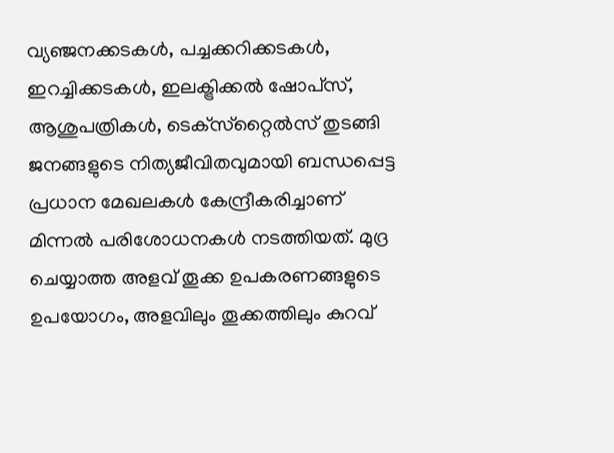വ്യഞ്ജനക്കടകൾ, പച്ചക്കറിക്കടകൾ, ഇറച്ചിക്കടകൾ, ഇലക്ട്രിക്കൽ ഷോപ്‌സ്, ആശുപത്രികൾ, ടെക്‌സ്‌റ്റൈൽസ് തുടങ്ങി ജനങ്ങളുടെ നിത്യജീവിതവുമായി ബന്ധപ്പെട്ട പ്രധാന മേഖലകൾ കേന്ദ്രീകരിച്ചാണ് മിന്നൽ പരിശോധനകൾ നടത്തിയത്. മുദ്ര ചെയ്യാത്ത അളവ് തൂക്ക ഉപകരണങ്ങളുടെ ഉപയോഗം, അളവിലും തൂക്കത്തിലും കുറവ്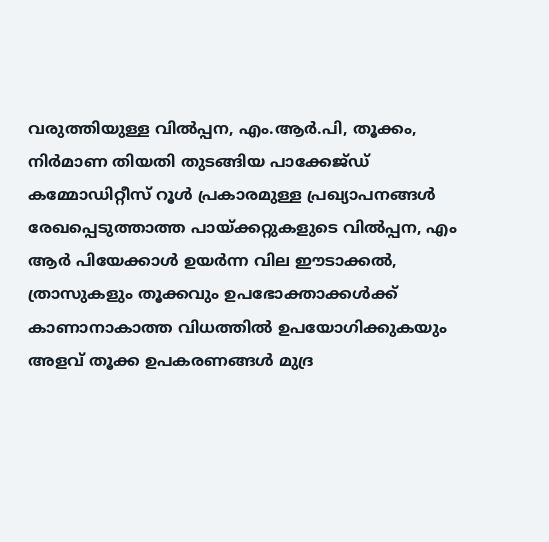വരുത്തിയുള്ള വിൽപ്പന, എം.ആർ.പി, തൂക്കം, നിർമാണ തിയതി തുടങ്ങിയ പാക്കേജ്ഡ് കമ്മോഡിറ്റീസ് റൂൾ പ്രകാരമുള്ള പ്രഖ്യാപനങ്ങൾ രേഖപ്പെടുത്താത്ത പായ്ക്കറ്റുകളുടെ വിൽപ്പന, എം ആർ പിയേക്കാൾ ഉയർന്ന വില ഈടാക്കൽ, ത്രാസുകളും തൂക്കവും ഉപഭോക്താക്കൾക്ക് കാണാനാകാത്ത വിധത്തിൽ ഉപയോഗിക്കുകയും അളവ് തൂക്ക ഉപകരണങ്ങൾ മുദ്ര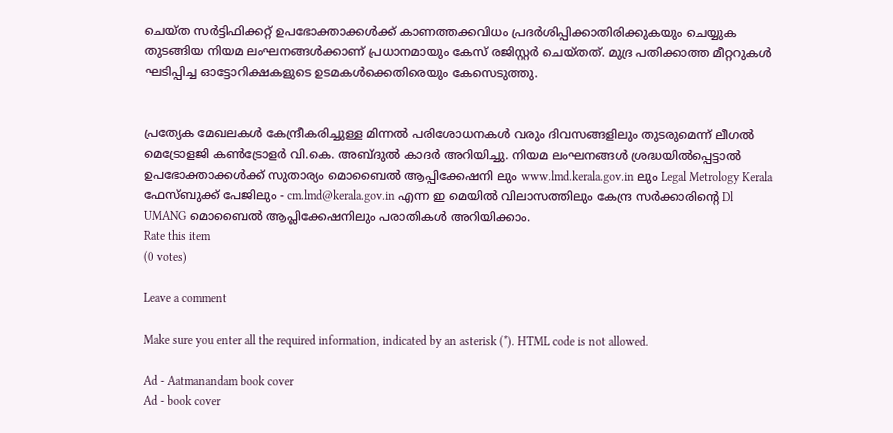ചെയ്ത സർട്ടിഫിക്കറ്റ് ഉപഭോക്താക്കൾക്ക് കാണത്തക്കവിധം പ്രദർശിപ്പിക്കാതിരിക്കുകയും ചെയ്യുക തുടങ്ങിയ നിയമ ലംഘനങ്ങൾക്കാണ് പ്രധാനമായും കേസ് രജിസ്റ്റർ ചെയ്തത്. മുദ്ര പതിക്കാത്ത മീറ്ററുകൾ ഘടിപ്പിച്ച ഓട്ടോറിക്ഷകളുടെ ഉടമകൾക്കെതിരെയും കേസെടുത്തു.


പ്രത്യേക മേഖലകൾ കേന്ദ്രീകരിച്ചുള്ള മിന്നൽ പരിശോധനകൾ വരും ദിവസങ്ങളിലും തുടരുമെന്ന് ലീഗൽ മെട്രോളജി കൺട്രോളർ വി.കെ. അബ്ദുൽ കാദർ അറിയിച്ചു. നിയമ ലംഘനങ്ങൾ ശ്രദ്ധയിൽപ്പെട്ടാൽ ഉപഭോക്താക്കൾക്ക് സുതാര്യം മൊബൈൽ ആപ്പിക്കേഷനി ലും www.lmd.kerala.gov.in ലും Legal Metrology Kerala ഫേസ്ബുക്ക് പേജിലും - cm.lmd@kerala.gov.in എന്ന ഇ മെയിൽ വിലാസത്തിലും കേന്ദ്ര സർക്കാരിന്റെ Dl UMANG മൊബൈൽ ആപ്ലിക്കേഷനിലും പരാതികൾ അറിയിക്കാം.
Rate this item
(0 votes)

Leave a comment

Make sure you enter all the required information, indicated by an asterisk (*). HTML code is not allowed.

Ad - Aatmanandam book cover
Ad - book cover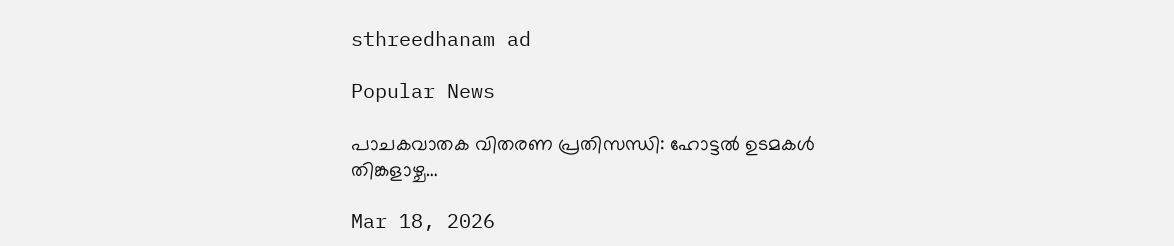sthreedhanam ad

Popular News

പാചകവാതക വിതരണ പ്രതിസന്ധി: ഹോട്ടൽ ഉടമകൾ തിങ്കളാഴ്ച…

Mar 18, 2026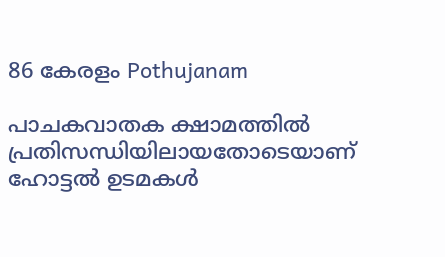86 കേരളം Pothujanam

പാചകവാതക ക്ഷാമത്തിൽ പ്രതിസന്ധിയിലായതോടെയാണ് ഹോട്ടൽ ഉടമകൾ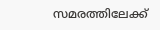സമരത്തിലേക്ക്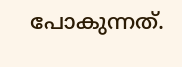പോകുന്നത്.